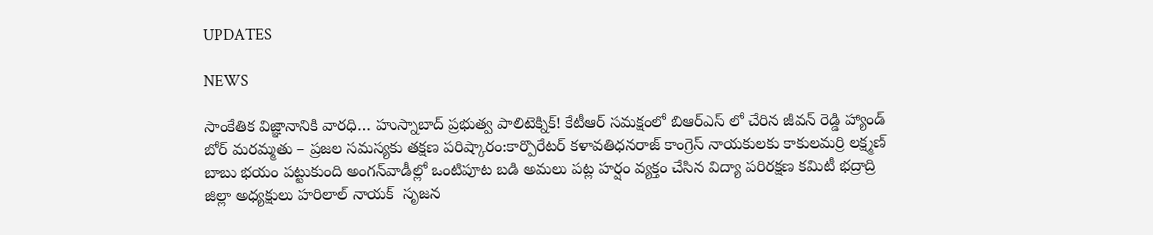UPDATES

NEWS

సాంకేతిక విజ్ఞానానికి వారధి… హుస్నాబాద్ ప్రభుత్వ పాలిటెక్నిక్! కేటీఆర్ సమక్షంలో బిఆర్ఎస్ లో చేరిన జీవన్ రెడ్డి హ్యాండ్ బోర్ మరమ్మతు – ప్రజల సమస్యకు తక్షణ పరిష్కారం:కార్పొరేటర్ కళావతిధనరాజ్ కాంగ్రెస్ నాయకులకు కాకులమర్రి లక్ష్మణ్ బాబు భయం పట్టుకుంది అంగన్‌వాడీల్లో ఒంటిపూట బడి అమలు పట్ల హర్షం వ్యక్తం చేసిన విద్యా పరిరక్షణ కమిటీ భద్రాద్రి జిల్లా అధ్యక్షులు హరిలాల్ నాయక్  సృజన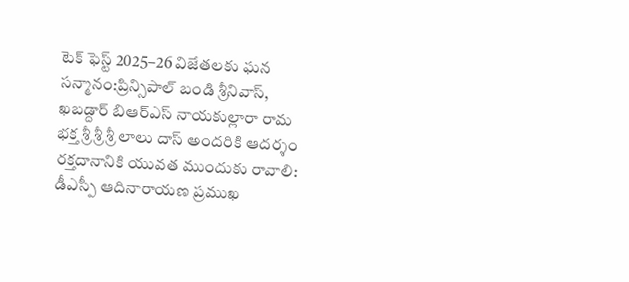టెక్ ఫెస్ట్ 2025–26 విజేతలకు ఘన సన్మానం:ప్రిన్సిపాల్ బండి శ్రీనివాస్, ఖబడ్దార్ బిఆర్ఎస్ నాయకుల్లారా రామ భక్త శ్రీ శ్రీ శ్రీ లాలు దాస్ అందరికి ఆదర్శం రక్తదానానికి యువత ముందుకు రావాలి: డీఎస్పీ ఆదినారాయణ ప్రముఖ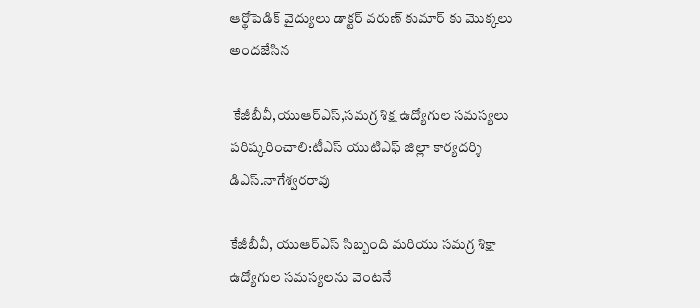ఆర్థోపెడిక్ వైద్యులు డాక్టర్ వరుణ్ కుమార్‌ కు మొక్కలు అందజేసిన

 కేజీబీవీ,యుఆర్ఎస్,సమగ్ర శిక్ష ఉద్యోగుల సమస్యలు పరిష్కరించాలి:టీఎస్ యుటిఎఫ్ జిల్లా కార్యదర్శి డిఎస్.నాగేశ్వరరావు

కేజీబీవీ, యుఆర్ఎస్ సిబ్బంది మరియు సమగ్ర శిక్షా ఉద్యోగుల సమస్యలను వెంటనే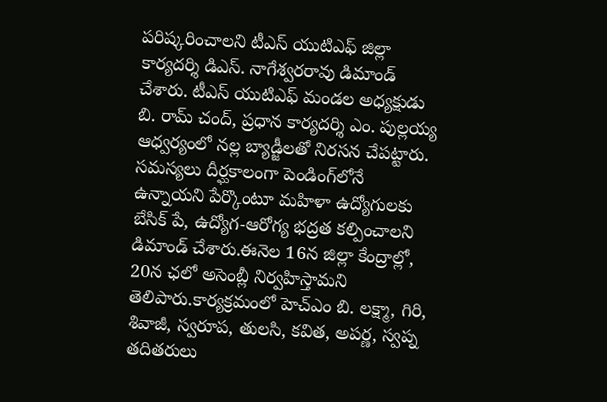పరిష్కరించాలని టీఎస్ యుటిఎఫ్ జిల్లా కార్యదర్శి డిఎస్. నాగేశ్వరరావు డిమాండ్ చేశారు. టీఎస్ యుటిఎఫ్ మండల అధ్యక్షుడు బి. రామ్ చంద్, ప్రధాన కార్యదర్శి ఎం. పుల్లయ్య ఆధ్వర్యంలో నల్ల బ్యాడ్జీలతో నిరసన చేపట్టారు. సమస్యలు దీర్ఘకాలంగా పెండింగ్‌లోనే ఉన్నాయని పేర్కొంటూ మహిళా ఉద్యోగులకు బేసిక్ పే, ఉద్యోగ-ఆరోగ్య భద్రత కల్పించాలని డిమాండ్ చేశారు.ఈనెల 16న జిల్లా కేంద్రాల్లో, 20న ఛలో అసెంబ్లీ నిర్వహిస్తామని తెలిపారు.కార్యక్రమంలో హెచ్ఎం బి. లక్ష్మా, గిరి, శివాజీ, స్వరూప, తులసి, కవిత, అపర్ణ, స్వప్న తదితరులు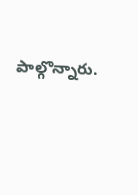పాల్గొన్నారు.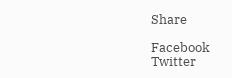Share

Facebook
Twitter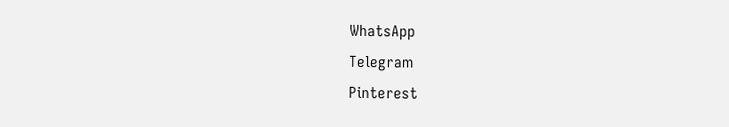WhatsApp
Telegram
Pinterest